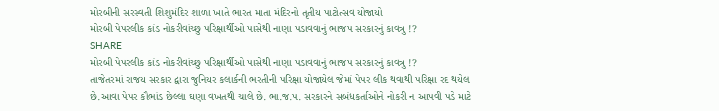મોરબીની સરસ્વતી શિશુમંદિર શાળા ખાતે ભારત માતા મંદિરનો તૃતીય પાટોત્સવ યોજાયો
મોરબી પેપરલીક કાંડ નોકરીવાંચ્છુ પરિક્ષાર્થીઓ પાસેથી નાણા પડાવવાનું ભાજપ સરકારનું કાવત્રુ !?
SHARE
મોરબી પેપરલીક કાંડ નોકરીવાંચ્છુ પરિક્ષાર્થીઓ પાસેથી નાણા પડાવવાનું ભાજપ સરકારનું કાવત્રુ !?
તાજેતરમાં રાજય સરકાર દ્વારા જુનિયર કલાર્કની ભરતીની પરિક્ષા યોજાયેલ જેમાં પેપર લીક થવાથી પરિક્ષા રદ થયેલ છે.આવા પેપર કૌભાંડ છેલ્લા ઘણા વખતથી ચાલે છે. ભા.જ.પ. સરકારને સબંધકર્તાઓને નોકરી ન આપવી પડે માટે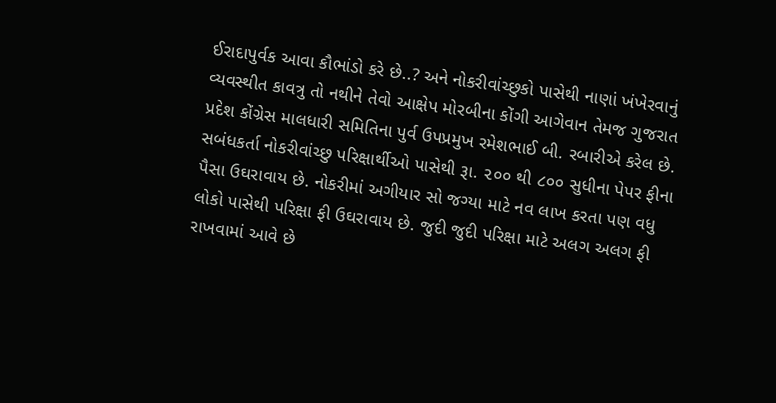ઈરાદાપુર્વક આવા કૌભાંડો કરે છે..? અને નોકરીવાંચ્છુકો પાસેથી નાણાં ખંખેરવાનું વ્યવસ્થીત કાવત્રુ તો નથીને તેવો આક્ષેપ મોરબીના કોંગી આગેવાન તેમજ ગુજરાત પ્રદેશ કોંગ્રેસ માલધારી સમિતિના પુર્વ ઉપપ્રમુખ રમેશભાઈ બી. રબારીએ કરેલ છે.
સબંધકર્તા નોકરીવાંચ્છુ પરિક્ષાર્થીઓ પાસેથી રૂા. ૨૦૦ થી ૮૦૦ સુધીના પેપર ફીના પૈસા ઉઘરાવાય છે. નોકરીમાં અગીયાર સો જગ્યા માટે નવ લાખ કરતા પણ વધુ લોકો પાસેથી પરિક્ષા ફી ઉઘરાવાય છે. જુદી જુદી પરિક્ષા માટે અલગ અલગ ફી રાખવામાં આવે છે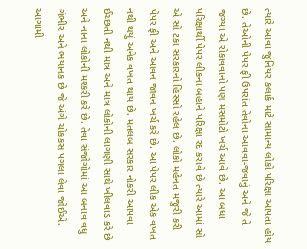ત્યારે આવા જુનિયર કલાર્ક માટે સામાન્ય લોકો પરિક્ષા આપતા હોય છે. તેઓની પેપર ફી ઉપરાંત તેવોના આવવા-જવાનું અને જે તે જગ્યા એ રોકાવવાનો પણ મસમોટો ખર્ચ આવે છે. આ બધા પરિક્ષાર્થી પેપર લીકના બહાને પરિક્ષા રદ કરાવે છે ત્યારે આમાં સો એ સો ટકા સરકારનો હિસ્સો રહેલ છે. લોકો મહેનત મજુરી કરી પેપર ફી અને આવન જાવન ખર્ચ કરે છે. આ પેપર લીક એક વખત નથી થયું અનેક વખત થાય છે. મતલબ સરકાર નોકરી આપવા ઈચ્છતી નથી માત્ર અને માત્ર લોકોની લાગણી સાથે ખીલવાડ કરે છે અને નાના લોકોની મશ્કરી કરે છે. તેવા સંજોગોમાં આ બનાવ વધુ ગંભીર અને ભયાનક છે જે અંગે ચોકકસ પગલા લેવા જોઈએ. આગામી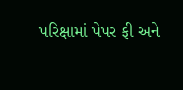પરિક્ષામાં પેપર ફી અને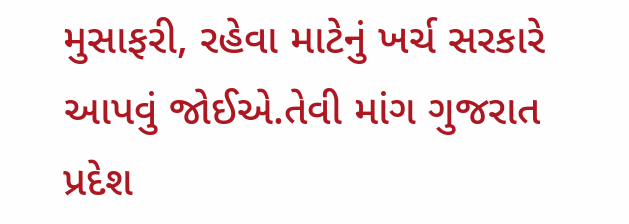મુસાફરી, રહેવા માટેનું ખર્ચ સરકારે આપવું જોઈએ.તેવી માંગ ગુજરાત પ્રદેશ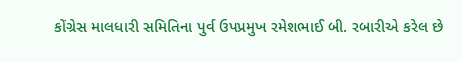કોંગ્રેસ માલધારી સમિતિના પુર્વ ઉપપ્રમુખ રમેશભાઈ બી. રબારીએ કરેલ છે